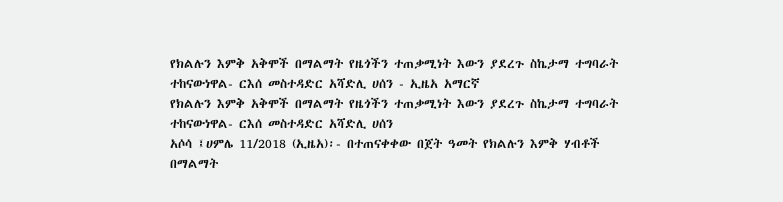የክልሉን እምቅ አቅሞች በማልማት የዜጎችን ተጠቃሚነት እውን ያደረጉ ስኬታማ ተግባራት ተከናውነዋል- ርእሰ መስተዳድር አሻድሊ ሀሰን - ኢዜአ አማርኛ
የክልሉን እምቅ አቅሞች በማልማት የዜጎችን ተጠቃሚነት እውን ያደረጉ ስኬታማ ተግባራት ተከናውነዋል- ርእሰ መስተዳድር አሻድሊ ሀሰን
አሶሳ ፤ሀምሌ 11/2018 (ኢዜአ)፡- በተጠናቀቀው በጀት ዓመት የክልሉን እምቅ ሃብቶች በማልማት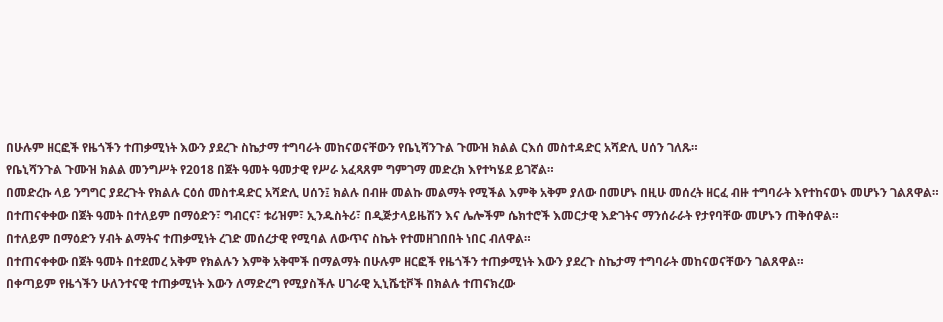በሁሉም ዘርፎች የዜጎችን ተጠቃሚነት እውን ያደረጉ ስኬታማ ተግባራት መከናወናቸውን የቤኒሻንጉል ጉሙዝ ክልል ርእሰ መስተዳድር አሻድሊ ሀሰን ገለጹ።
የቤኒሻንጉል ጉሙዝ ክልል መንግሥት የ2018 በጀት ዓመት ዓመታዊ የሥራ አፈጻጸም ግምገማ መድረክ እየተካሄደ ይገኛል።
በመድረኩ ላይ ንግግር ያደረጉት የክልሉ ርዕሰ መስተዳድር አሻድሊ ሀሰን፤ ክልሉ በብዙ መልኩ መልማት የሚችል እምቅ አቅም ያለው በመሆኑ በዚሁ መሰረት ዘርፈ ብዙ ተግባራት እየተከናወኑ መሆኑን ገልጸዋል።
በተጠናቀቀው በጀት ዓመት በተለይም በማዕድን፣ ግብርና፣ ቱሪዝም፣ ኢንዱስትሪ፣ በዲጅታላይዜሽን እና ሌሎችም ሴክተሮች እመርታዊ እድገትና ማንሰራራት የታየባቸው መሆኑን ጠቅሰዋል።
በተለይም በማዕድን ሃብት ልማትና ተጠቃሚነት ረገድ መሰረታዊ የሚባል ለውጥና ስኬት የተመዘገበበት ነበር ብለዋል።
በተጠናቀቀው በጀት ዓመት በተደመረ አቅም የክልሉን እምቅ አቅሞች በማልማት በሁሉም ዘርፎች የዜጎችን ተጠቃሚነት እውን ያደረጉ ስኬታማ ተግባራት መከናወናቸውን ገልጸዋል።
በቀጣይም የዜጎችን ሁለንተናዊ ተጠቃሚነት እውን ለማድረግ የሚያስችሉ ሀገራዊ ኢኒሼቲቮች በክልሉ ተጠናክረው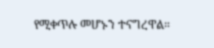የሚቀጥሉ መሆኑን ተናግረዋል።